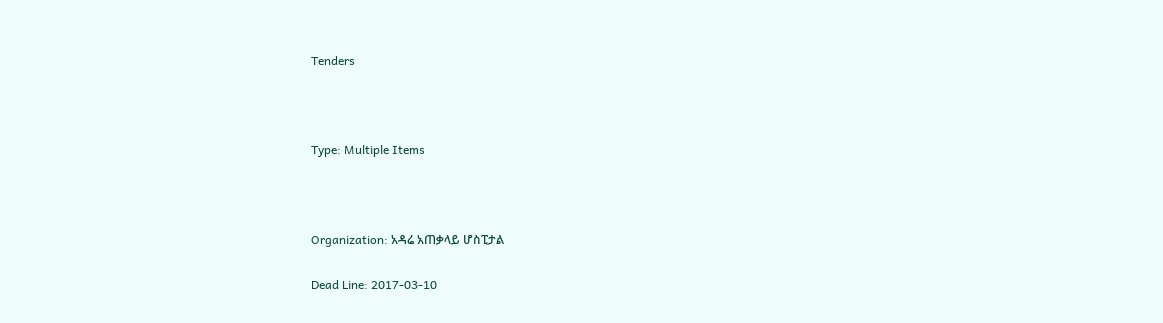Tenders



Type: Multiple Items



Organization: አዳሬ አጠቃላይ ሆስፒታል

Dead Line: 2017-03-10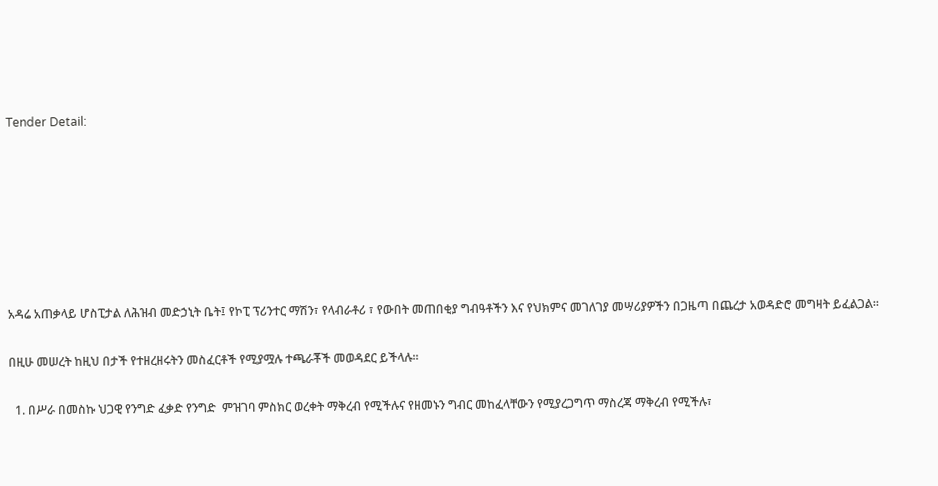Tender Detail:







አዳሬ አጠቃላይ ሆስፒታል ለሕዝብ መድኃኒት ቤት፤ የኮፒ ፕሪንተር ማሽን፣ የላብራቶሪ ፣ የውበት መጠበቂያ ግብዓቶችን እና የህክምና መገለገያ መሣሪያዎችን በጋዜጣ በጨረታ አወዳድሮ መግዛት ይፈልጋል፡፡

በዚሁ መሠረት ከዚህ በታች የተዘረዘሩትን መስፈርቶች የሚያሟሉ ተጫራቾች መወዳደር ይችላሉ፡፡

  1. በሥራ በመስኩ ህጋዊ የንግድ ፈቃድ የንግድ  ምዝገባ ምስክር ወረቀት ማቅረብ የሚችሉና የዘመኑን ግብር መከፈላቸውን የሚያረጋግጥ ማስረጃ ማቅረብ የሚችሉ፣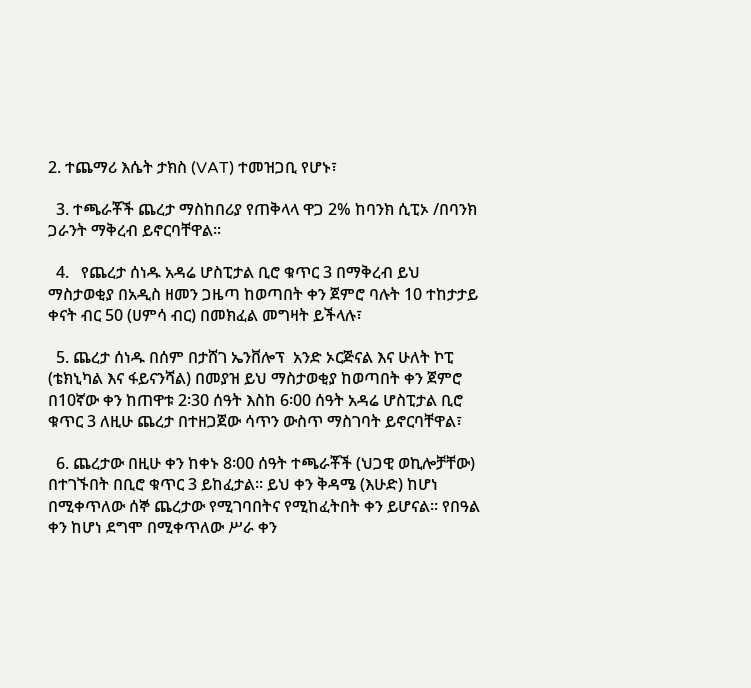2. ተጨማሪ እሴት ታክስ (VAT) ተመዝጋቢ የሆኑ፣

  3. ተጫራቾች ጨረታ ማስከበሪያ የጠቅላላ ዋጋ 2% ከባንክ ሲፒኦ /በባንክ ጋራንት ማቅረብ ይኖርባቸዋል፡፡

  4.   የጨረታ ሰነዱ አዳሬ ሆስፒታል ቢሮ ቁጥር 3 በማቅረብ ይህ ማስታወቂያ በአዲስ ዘመን ጋዜጣ ከወጣበት ቀን ጀምሮ ባሉት 10 ተከታታይ ቀናት ብር 50 (ሀምሳ ብር) በመክፈል መግዛት ይችላሉ፣

  5. ጨረታ ሰነዱ በሰም በታሸገ ኤንቨሎፕ  አንድ ኦርጅናል እና ሁለት ኮፒ (ቴክኒካል እና ፋይናንሻል) በመያዝ ይህ ማስታወቂያ ከወጣበት ቀን ጀምሮ በ10ኛው ቀን ከጠዋቱ 2፡30 ሰዓት እስከ 6፡00 ሰዓት አዳሬ ሆስፒታል ቢሮ ቁጥር 3 ለዚሁ ጨረታ በተዘጋጀው ሳጥን ውስጥ ማስገባት ይኖርባቸዋል፣

  6. ጨረታው በዚሁ ቀን ከቀኑ 8፡00 ሰዓት ተጫራቾች (ህጋዊ ወኪሎቻቸው) በተገኙበት በቢሮ ቁጥር 3 ይከፈታል፡፡ ይህ ቀን ቅዳሜ (እሁድ) ከሆነ በሚቀጥለው ሰኞ ጨረታው የሚገባበትና የሚከፈትበት ቀን ይሆናል፡፡ የበዓል ቀን ከሆነ ደግሞ በሚቀጥለው ሥራ ቀን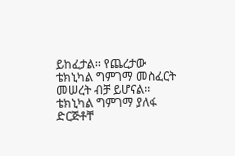ይከፈታል፡፡ የጨረታው ቴክኒካል ግምገማ መስፈርት መሠረት ብቻ ይሆናል፡፡ ቴክኒካል ግምገማ ያለፋ ድርጅቶቸ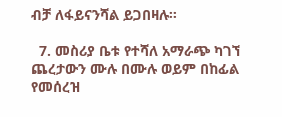ብቻ ለፋይናንሻል ይጋበዛሉ፡፡

  7. መስሪያ ቤቱ የተሻለ አማራጭ ካገኘ ጨረታውን ሙሉ በሙሉ ወይም በከፊል የመሰረዝ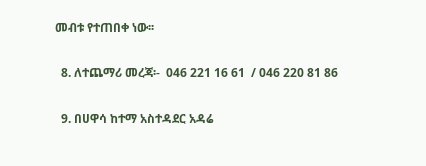መብቱ የተጠበቀ ነው፡፡

  8. ለተጨማሪ መረጃ፡-  046 221 16 61  / 046 220 81 86

  9. በሀዋሳ ከተማ አስተዳደር አዳሬ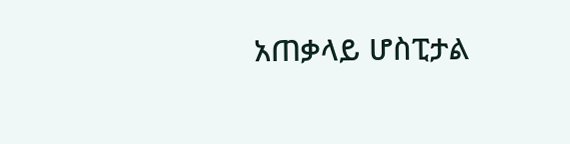አጠቃላይ ሆስፒታል